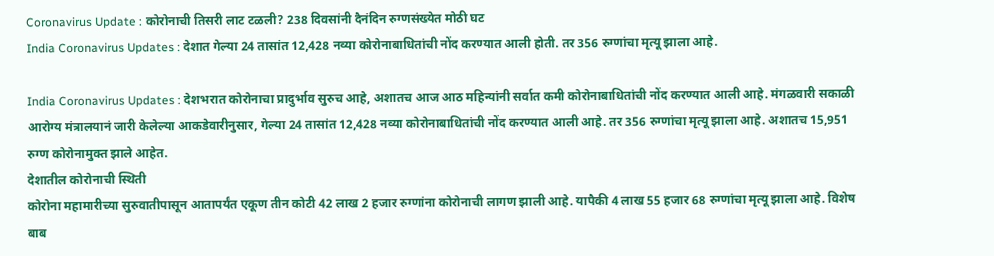Coronavirus Update : कोरोनाची तिसरी लाट टळली? 238 दिवसांनी दैनंदिन रुग्णसंख्येत मोठी घट
India Coronavirus Updates : देशात गेल्या 24 तासांत 12,428 नव्या कोरोनाबाधितांची नोंद करण्यात आली होती. तर 356 रुग्णांचा मृत्यू झाला आहे.

India Coronavirus Updates : देशभरात कोरोनाचा प्रादुर्भाव सुरुच आहे, अशातच आज आठ महिन्यांनी सर्वात कमी कोरोनाबाधितांची नोंद करण्यात आली आहे. मंगळवारी सकाळी आरोग्य मंत्रालयानं जारी केलेल्या आकडेवारीनुसार, गेल्या 24 तासांत 12,428 नव्या कोरोनाबाधितांची नोंद करण्यात आली आहे. तर 356 रुग्णांचा मृत्यू झाला आहे. अशातच 15,951 रुग्ण कोरोनामुक्त झाले आहेत.
देशातील कोरोनाची स्थिती
कोरोना महामारीच्या सुरुवातीपासून आतापर्यंत एकूण तीन कोटी 42 लाख 2 हजार रुग्णांना कोरोनाची लागण झाली आहे. यापैकी 4 लाख 55 हजार 68 रुग्णांचा मृत्यू झाला आहे. विशेष बाब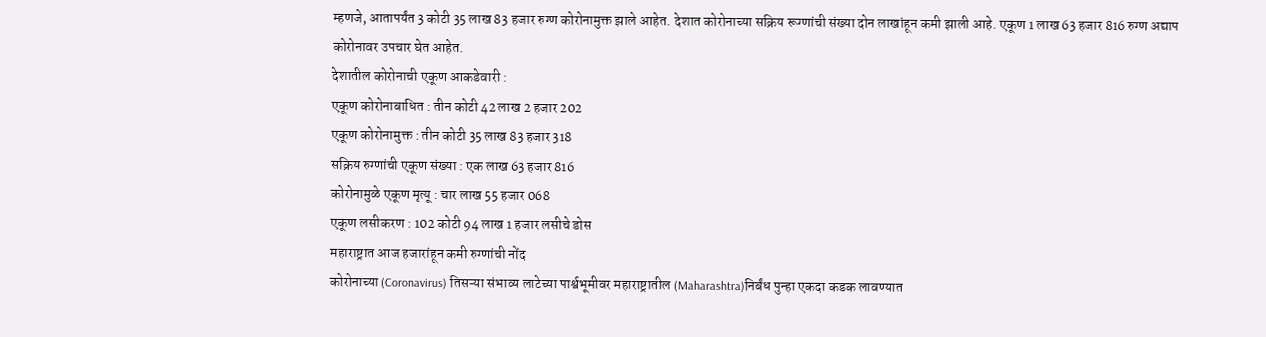म्हणजे, आतापर्यंत 3 कोटी 35 लाख 83 हजार रुग्ण कोरोनामुक्त झाले आहेत. देशात कोरोनाच्या सक्रिय रूग्णांची संख्या दोन लाखांहून कमी झाली आहे. एकूण 1 लाख 63 हजार 816 रुग्ण अद्याप कोरोनावर उपचार घेत आहेत.
देशातील कोरोनाची एकूण आकडेवारी :
एकूण कोरोनाबाधित : तीन कोटी 42 लाख 2 हजार 202
एकूण कोरोनामुक्त : तीन कोटी 35 लाख 83 हजार 318
सक्रिय रुग्णांची एकूण संख्या : एक लाख 63 हजार 816
कोरोनामुळे एकूण मृत्यू : चार लाख 55 हजार 068
एकूण लसीकरण : 102 कोटी 94 लाख 1 हजार लसीचे डोस
महाराष्ट्रात आज हजारांहून कमी रुग्णांची नोंद
कोरोनाच्या (Coronavirus) तिसऱ्या संभाव्य लाटेच्या पार्श्वभूमीवर महाराष्ट्रातील (Maharashtra)निर्बंध पुन्हा एकदा कडक लावण्यात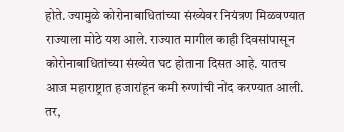होते. ज्यामुळे कोरोनाबाधितांच्या संख्येवर नियंत्रण मिळवण्यात राज्याला मोठे यश आले. राज्यात मागील काही दिवसांपासून कोरोनाबाधितांच्या संख्येत घट होताना दिसत आहे. यातच आज महाराष्ट्रात हजारांहून कमी रुग्णांची नोंद करण्यात आली. तर,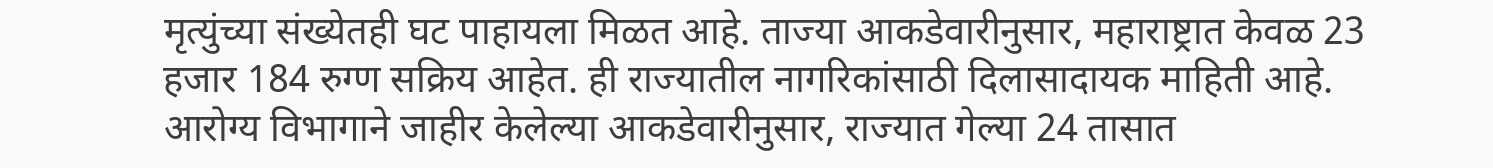मृत्युंच्या संख्येतही घट पाहायला मिळत आहे. ताज्या आकडेवारीनुसार, महाराष्ट्रात केवळ 23 हजार 184 रुग्ण सक्रिय आहेत. ही राज्यातील नागरिकांसाठी दिलासादायक माहिती आहे.
आरोग्य विभागाने जाहीर केलेल्या आकडेवारीनुसार, राज्यात गेल्या 24 तासात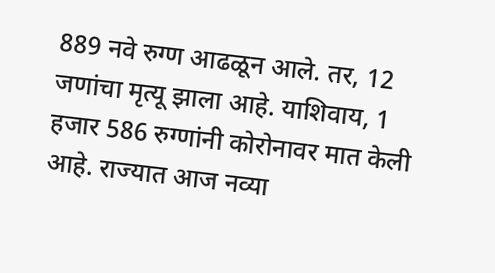889 नवे रुग्ण आढळून आले. तर, 12 जणांचा मृत्यू झाला आहे. याशिवाय, 1 हजार 586 रुग्णांनी कोरोनावर मात केली आहे. राज्यात आज नव्या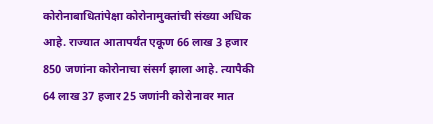कोरोनाबाधितांपेक्षा कोरोनामुक्तांची संख्या अधिक आहे. राज्यात आतापर्यंत एकूण 66 लाख 3 हजार 850 जणांना कोरोनाचा संसर्ग झाला आहे. त्यापैकी 64 लाख 37 हजार 25 जणांनी कोरोनावर मात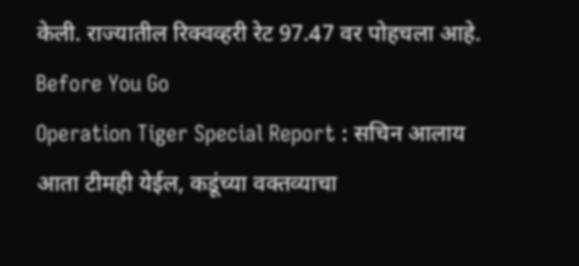केली. राज्यातील रिक्वव्हरी रेट 97.47 वर पोहचला आहे.
Before You Go
Operation Tiger Special Report : सचिन आलाय आता टीमही येईल, कडूंच्या वक्तव्याचा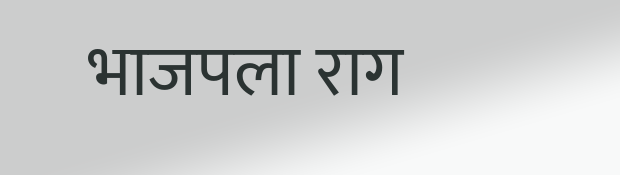भाजपला राग